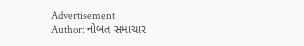Advertisement
Author: નોબત સમાચાર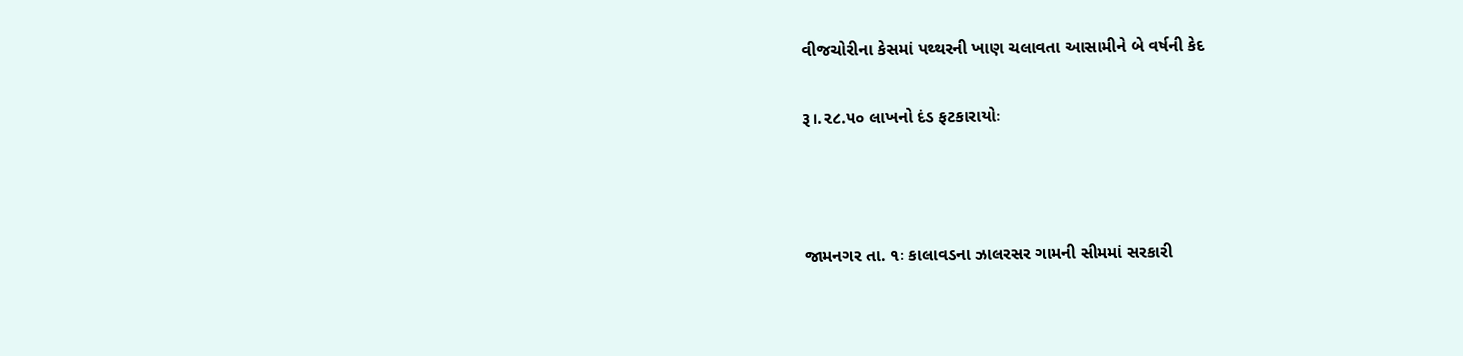વીજચોરીના કેસમાં પથ્થરની ખાણ ચલાવતા આસામીને બે વર્ષની કેદ

રૂ।.૨૮.૫૦ લાખનો દંડ ફટકારાયોઃ



જામનગર તા. ૧ઃ કાલાવડના ઝાલરસર ગામની સીમમાં સરકારી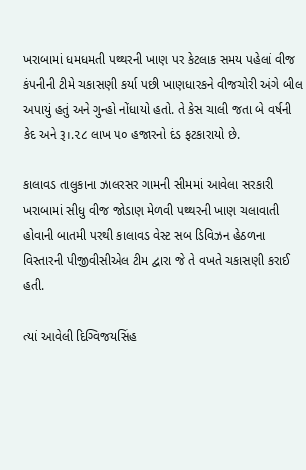ખરાબામાં ધમધમતી પથ્થરની ખાણ પર કેટલાક સમય પહેલાં વીજ કંપનીની ટીમે ચકાસણી કર્યા પછી ખાણધારકને વીજચોરી અંગે બીલ અપાયું હતું અને ગુન્હો નોંધાયો હતો. તે કેસ ચાલી જતા બે વર્ષની કેદ અને રૂ।.૨૮ લાખ ૫૦ હજારનો દંડ ફટકારાયો છે.

કાલાવડ તાલુકાના ઝાલરસર ગામની સીમમાં આવેલા સરકારી ખરાબામાં સીધુ વીજ જોડાણ મેળવી પથ્થરની ખાણ ચલાવાતી હોવાની બાતમી પરથી કાલાવડ વેસ્ટ સબ ડિવિઝન હેઠળના વિસ્તારની પીજીવીસીએલ ટીમ દ્વારા જે તે વખતે ચકાસણી કરાઈ હતી.

ત્યાં આવેલી દિગ્વિજયસિંહ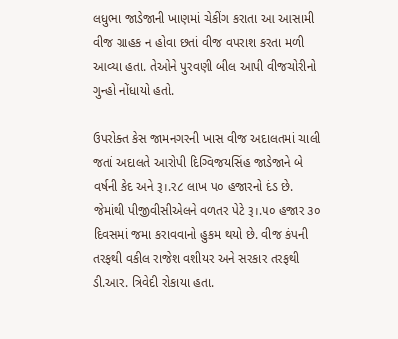લધુભા જાડેજાની ખાણમાં ચેકીંગ કરાતા આ આસામી વીજ ગ્રાહક ન હોવા છતાં વીજ વપરાશ કરતા મળી આવ્યા હતા. તેઓને પુરવણી બીલ આપી વીજચોરીનો ગુન્હો નોંધાયો હતો.

ઉપરોક્ત કેસ જામનગરની ખાસ વીજ અદાલતમાં ચાલી જતાં અદાલતે આરોપી દિગ્વિજયસિંહ જાડેજાને બે વર્ષની કેદ અને રૂ।.ર૮ લાખ પ૦ હજારનો દંડ છે. જેમાંથી પીજીવીસીએલને વળતર પેટે રૂ।.૫૦ હજાર ૩૦ દિવસમાં જમા કરાવવાનો હુકમ થયો છે. વીજ કંપની તરફથી વકીલ રાજેશ વશીયર અને સરકાર તરફથી ડી.આર. ત્રિવેદી રોકાયા હતા.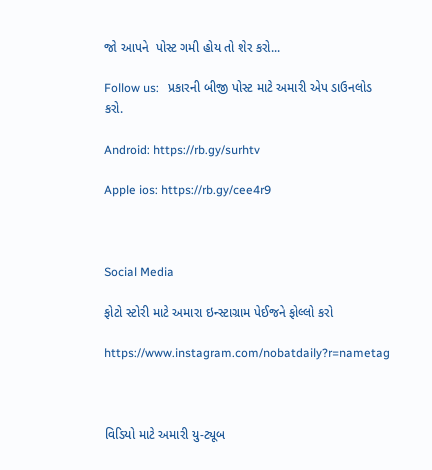જો આપને  પોસ્ટ ગમી હોય તો શેર કરો...

Follow us:   પ્રકારની બીજી પોસ્ટ માટે અમારી એપ ડાઉનલોડ કરો.

Android: https://rb.gy/surhtv

Apple ios: https://rb.gy/cee4r9



Social Media

ફોટો સ્ટોરી માટે અમારા ઇન્સ્ટાગ્રામ પેઈજને ફોલ્લો કરો

https://www.instagram.com/nobatdaily?r=nametag



વિડિયો માટે અમારી યુ-ટ્યૂબ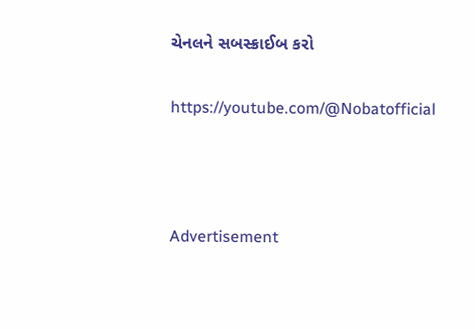ચેનલને સબસ્ક્રાઈબ કરો

https://youtube.com/@Nobatofficial



Advertisement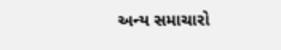અન્ય સમાચારો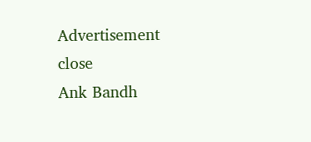Advertisement
close
Ank Bandh